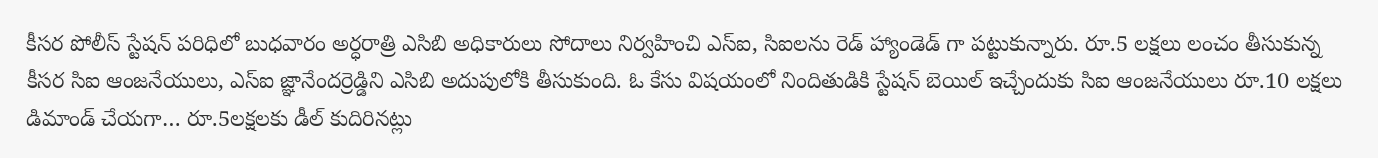కీసర పోలీస్ స్టేషన్ పరిధిలో బుధవారం అర్ధరాత్రి ఎసిబి అధికారులు సోదాలు నిర్వహించి ఎస్ఐ, సిఐలను రెడ్ హ్యాండెడ్ గా పట్టుకున్నారు. రూ.5 లక్షలు లంచం తీసుకున్న కీసర సిఐ ఆంజనేయులు, ఎస్ఐ జ్ఞానేందర్రెడ్డిని ఎసిబి అదుపులోకి తీసుకుంది. ఓ కేసు విషయంలో నిందితుడికి స్టేషన్ బెయిల్ ఇచ్చేందుకు సిఐ ఆంజనేయులు రూ.10 లక్షలు డిమాండ్ చేయగా… రూ.5లక్షలకు డీల్ కుదిరినట్లు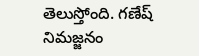తెలుస్తోంది. గణేష్ నిమజ్జనం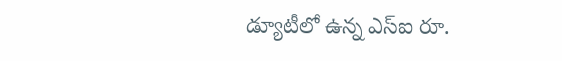డ్యూటీలో ఉన్న ఎస్ఐ రూ.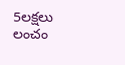5లక్షలు లంచం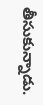తీసుకున్నాడు.